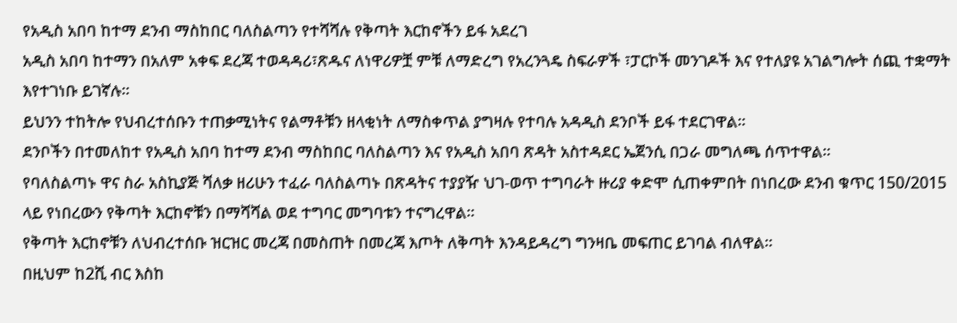የአዲስ አበባ ከተማ ደንብ ማስከበር ባለስልጣን የተሻሻሉ የቅጣት እርከኖችን ይፋ አደረገ
አዲስ አበባ ከተማን በአለም አቀፍ ደረጃ ተወዳዳሪ፣ጽዱና ለነዋሪዎቿ ምቹ ለማድረግ የአረንጓዴ ስፍራዎች ፣ፓርኮች መንገዶች እና የተለያዩ አገልግሎት ሰጪ ተቋማት እየተገነቡ ይገኛሉ፡፡
ይህንን ተከትሎ የህብረተሰቡን ተጠቃሚነትና የልማቶቹን ዘላቂነት ለማስቀጥል ያግዛሉ የተባሉ አዳዲስ ደንቦች ይፋ ተደርገዋል፡፡
ደንቦችን በተመለከተ የአዲስ አበባ ከተማ ደንብ ማስከበር ባለስልጣን እና የአዲስ አበባ ጽዳት አስተዳደር ኤጀንሲ በጋራ መግለጫ ሰጥተዋል፡፡
የባለስልጣኑ ዋና ስራ አስኪያጅ ሻለቃ ዘሪሁን ተፈራ ባለስልጣኑ በጽዳትና ተያያዥ ህገ-ወጥ ተግባራት ዙሪያ ቀድሞ ሲጠቀምበት በነበረው ደንብ ቁጥር 150/2015 ላይ የነበረውን የቅጣት እርከኖቹን በማሻሻል ወደ ተግባር መግባቱን ተናግረዋል።
የቅጣት እርከኖቹን ለህብረተሰቡ ዝርዝር መረጃ በመስጠት በመረጃ እጦት ለቅጣት እንዳይዳረግ ግንዛቤ መፍጠር ይገባል ብለዋል።
በዚህም ከ2ሺ ብር እስከ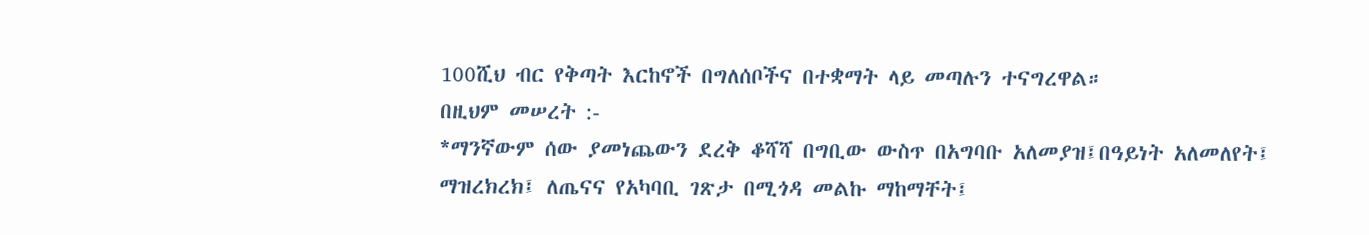100ሺህ ብር የቅጣት እርከኖች በግለሰቦችና በተቋማት ላይ መጣሉን ተናግረዋል።
በዚህም መሠረት :-
*ማንኛውም ሰው ያመነጨውን ደረቅ ቆሻሻ በግቢው ውስጥ በአግባቡ አለመያዝ፤በዓይነት አለመለየት፤ ማዝረክረክ፤ ለጤናና የአካባቢ ገጽታ በሚጎዳ መልኩ ማከማቸት፤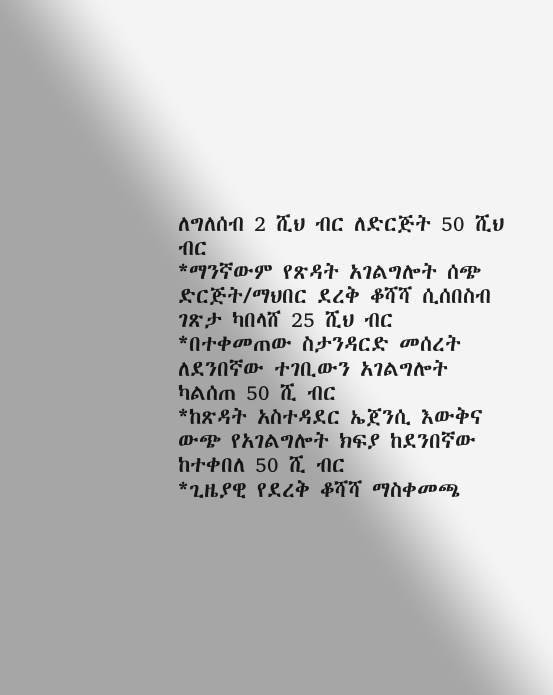ለግለሰብ 2 ሺህ ብር ለድርጅት 50 ሺህ ብር
*ማንኛውም የጽዳት አገልግሎት ሰጭ ድርጅት/ማህበር ደረቅ ቆሻሻ ሲሰበስብ ገጽታ ካበላሸ 25 ሺህ ብር
*በተቀመጠው ስታንዳርድ መሰረት ለደንበኛው ተገቢውን አገልግሎት ካልሰጠ 50 ሺ ብር
*ከጽዳት አስተዳደር ኤጀንሲ እውቅና ውጭ የአገልግሎት ክፍያ ከደንበኛው ከተቀበለ 50 ሺ ብር
*ጊዜያዊ የደረቅ ቆሻሻ ማስቀመጫ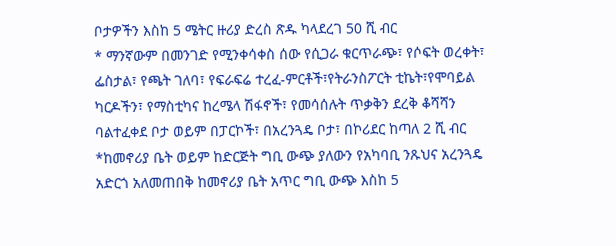ቦታዎችን እስከ 5 ሜትር ዙሪያ ድረስ ጽዱ ካላደረገ 50 ሺ ብር
* ማንኛውም በመንገድ የሚንቀሳቀስ ሰው የሲጋራ ቁርጥራጭ፣ የሶፍት ወረቀት፣ ፌስታል፣ የጫት ገለባ፣ የፍራፍሬ ተረፈ-ምርቶች፣የትራንስፖርት ቲኬት፣የሞባይል ካርዶችን፣ የማስቲካና ከረሜላ ሽፋኖች፣ የመሳሰሉት ጥቃቅን ደረቅ ቆሻሻን ባልተፈቀደ ቦታ ወይም በፓርኮች፣ በአረንጓዴ ቦታ፣ በኮሪደር ከጣለ 2 ሺ ብር
*ከመኖሪያ ቤት ወይም ከድርጅት ግቢ ውጭ ያለውን የአካባቢ ንጹህና አረንጓዴ አድርጎ አለመጠበቅ ከመኖሪያ ቤት አጥር ግቢ ውጭ እስከ 5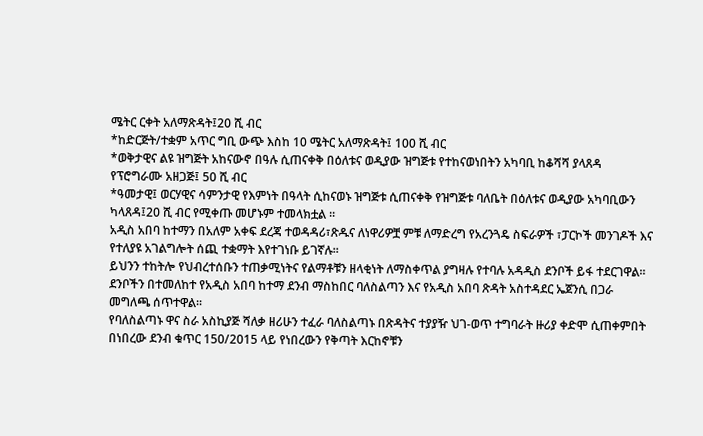ሜትር ርቀት አለማጽዳት፤20 ሺ ብር
*ከድርጅት/ተቋም አጥር ግቢ ውጭ እስከ 10 ሜትር አለማጽዳት፤ 100 ሺ ብር
*ወቅታዊና ልዩ ዝግጅት አከናውኖ በዓሉ ሲጠናቀቅ በዕለቱና ወዲያው ዝግጅቱ የተከናወነበትን አካባቢ ከቆሻሻ ያላጸዳ የፕሮግራሙ አዘጋጅ፤ 50 ሺ ብር
*ዓመታዊ፤ ወርሃዊና ሳምንታዊ የእምነት በዓላት ሲከናወኑ ዝግጅቱ ሲጠናቀቅ የዝግጅቱ ባለቤት በዕለቱና ወዲያው አካባቢውን ካላጸዳ፤20 ሺ ብር የሚቀጡ መሆኑም ተመላክቷል ።
አዲስ አበባ ከተማን በአለም አቀፍ ደረጃ ተወዳዳሪ፣ጽዱና ለነዋሪዎቿ ምቹ ለማድረግ የአረንጓዴ ስፍራዎች ፣ፓርኮች መንገዶች እና የተለያዩ አገልግሎት ሰጪ ተቋማት እየተገነቡ ይገኛሉ፡፡
ይህንን ተከትሎ የህብረተሰቡን ተጠቃሚነትና የልማቶቹን ዘላቂነት ለማስቀጥል ያግዛሉ የተባሉ አዳዲስ ደንቦች ይፋ ተደርገዋል፡፡
ደንቦችን በተመለከተ የአዲስ አበባ ከተማ ደንብ ማስከበር ባለስልጣን እና የአዲስ አበባ ጽዳት አስተዳደር ኤጀንሲ በጋራ መግለጫ ሰጥተዋል፡፡
የባለስልጣኑ ዋና ስራ አስኪያጅ ሻለቃ ዘሪሁን ተፈራ ባለስልጣኑ በጽዳትና ተያያዥ ህገ-ወጥ ተግባራት ዙሪያ ቀድሞ ሲጠቀምበት በነበረው ደንብ ቁጥር 150/2015 ላይ የነበረውን የቅጣት እርከኖቹን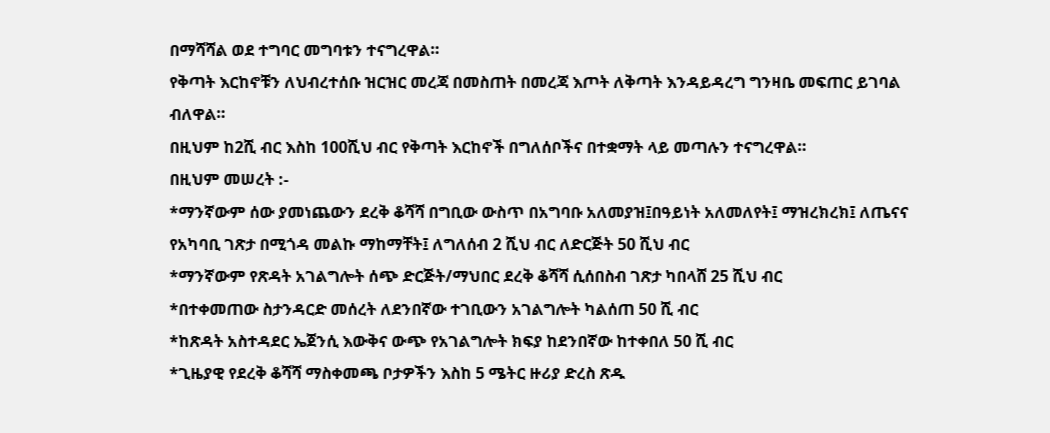በማሻሻል ወደ ተግባር መግባቱን ተናግረዋል።
የቅጣት እርከኖቹን ለህብረተሰቡ ዝርዝር መረጃ በመስጠት በመረጃ እጦት ለቅጣት እንዳይዳረግ ግንዛቤ መፍጠር ይገባል ብለዋል።
በዚህም ከ2ሺ ብር እስከ 100ሺህ ብር የቅጣት እርከኖች በግለሰቦችና በተቋማት ላይ መጣሉን ተናግረዋል።
በዚህም መሠረት :-
*ማንኛውም ሰው ያመነጨውን ደረቅ ቆሻሻ በግቢው ውስጥ በአግባቡ አለመያዝ፤በዓይነት አለመለየት፤ ማዝረክረክ፤ ለጤናና የአካባቢ ገጽታ በሚጎዳ መልኩ ማከማቸት፤ ለግለሰብ 2 ሺህ ብር ለድርጅት 50 ሺህ ብር
*ማንኛውም የጽዳት አገልግሎት ሰጭ ድርጅት/ማህበር ደረቅ ቆሻሻ ሲሰበስብ ገጽታ ካበላሸ 25 ሺህ ብር
*በተቀመጠው ስታንዳርድ መሰረት ለደንበኛው ተገቢውን አገልግሎት ካልሰጠ 50 ሺ ብር
*ከጽዳት አስተዳደር ኤጀንሲ እውቅና ውጭ የአገልግሎት ክፍያ ከደንበኛው ከተቀበለ 50 ሺ ብር
*ጊዜያዊ የደረቅ ቆሻሻ ማስቀመጫ ቦታዎችን እስከ 5 ሜትር ዙሪያ ድረስ ጽዱ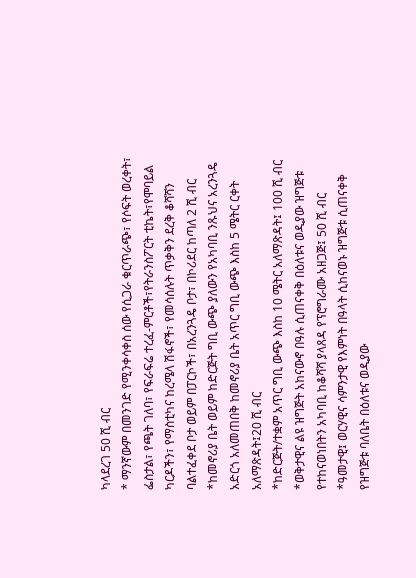ካላደረገ 50 ሺ ብር
* ማንኛውም በመንገድ የሚንቀሳቀስ ሰው የሲጋራ ቁርጥራጭ፣ የሶፍት ወረቀት፣ ፌስታል፣ የጫት ገለባ፣ የፍራፍሬ ተረፈ-ምርቶች፣የትራንስፖርት ቲኬት፣የሞባይል ካርዶችን፣ የማስቲካና ከረሜላ ሽፋኖች፣ የመሳሰሉት ጥቃቅን ደረቅ ቆሻሻን ባልተፈቀደ ቦታ ወይም በፓርኮች፣ በአረንጓዴ ቦታ፣ በኮሪደር ከጣለ 2 ሺ ብር
*ከመኖሪያ ቤት ወይም ከድርጅት ግቢ ውጭ ያለውን የአካባቢ ንጹህና አረንጓዴ አድርጎ አለመጠበቅ ከመኖሪያ ቤት አጥር ግቢ ውጭ እስከ 5 ሜትር ርቀት አለማጽዳት፤20 ሺ ብር
*ከድርጅት/ተቋም አጥር ግቢ ውጭ እስከ 10 ሜትር አለማጽዳት፤ 100 ሺ ብር
*ወቅታዊና ልዩ ዝግጅት አከናውኖ በዓሉ ሲጠናቀቅ በዕለቱና ወዲያው ዝግጅቱ የተከናወነበትን አካባቢ ከቆሻሻ ያላጸዳ የፕሮግራሙ አዘጋጅ፤ 50 ሺ ብር
*ዓመታዊ፤ ወርሃዊና ሳምንታዊ የእምነት በዓላት ሲከናወኑ ዝግጅቱ ሲጠናቀቅ የዝግጅቱ ባለቤት በዕለቱና ወዲያው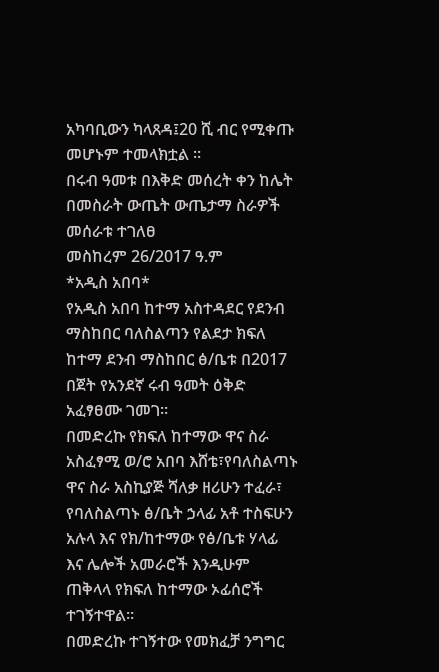አካባቢውን ካላጸዳ፤20 ሺ ብር የሚቀጡ መሆኑም ተመላክቷል ።
በሩብ ዓመቱ በእቅድ መሰረት ቀን ከሌት በመስራት ውጤት ውጤታማ ስራዎች መሰራቱ ተገለፀ
መስከረም 26/2017 ዓ.ም
*አዲስ አበባ*
የአዲስ አበባ ከተማ አስተዳደር የደንብ ማስከበር ባለስልጣን የልደታ ክፍለ ከተማ ደንብ ማስከበር ፅ/ቤቱ በ2017 በጀት የአንደኛ ሩብ ዓመት ዕቅድ አፈፃፀሙ ገመገ።
በመድረኩ የክፍለ ከተማው ዋና ስራ አስፈፃሚ ወ/ሮ አበባ እሸቴ፣የባለስልጣኑ ዋና ስራ አስኪያጅ ሻለቃ ዘሪሁን ተፈራ፣ የባለስልጣኑ ፅ/ቤት ኃላፊ አቶ ተስፍሁን አሉላ እና የክ/ከተማው የፅ/ቤቱ ሃላፊ እና ሌሎች አመራሮች እንዲሁም ጠቅላላ የክፍለ ከተማው ኦፊሰሮች ተገኝተዋል።
በመድረኩ ተገኝተው የመክፈቻ ንግግር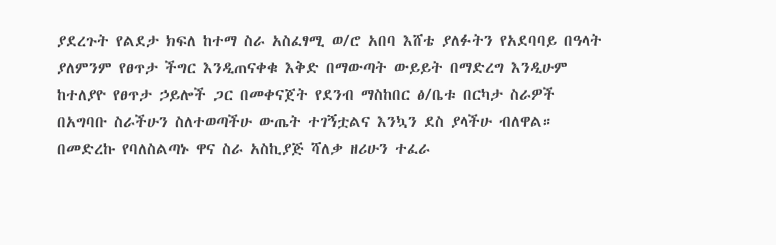ያደረጉት የልደታ ክፍለ ከተማ ስራ አስፈፃሚ ወ/ሮ አበባ እሸቴ ያለፉትን የአደባባይ በዓላት ያለምንም የፀጥታ ችግር እንዲጠናቀቁ እቅድ በማውጣት ውይይት በማድረግ እንዲሁም ከተለያዮ የፀጥታ ኃይሎች ጋር በመቀናጀት የደንብ ማስከበር ፅ/ቤቱ በርካታ ስራዎች በአግባቡ ስራችሁን ስለተወጣችሁ ውጤት ተገኝቷልና እንኳን ደስ ያላችሁ ብለዋል።
በመድረኩ የባለስልጣኑ ዋና ስራ አስኪያጅ ሻለቃ ዘሪሁን ተፈራ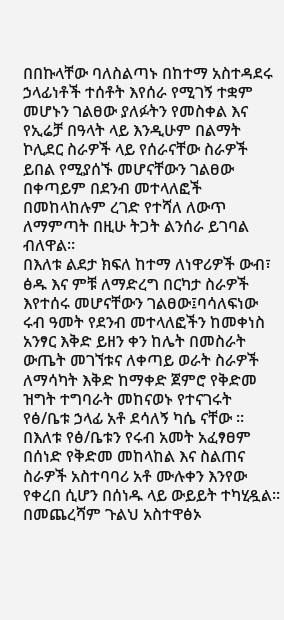በበኩላቸው ባለስልጣኑ በከተማ አስተዳደሩ ኃላፊነቶች ተሰቶት እየሰራ የሚገኝ ተቋም መሆኑን ገልፀው ያለፉትን የመስቀል እና የኢሬቻ በዓላት ላይ እንዲሁም በልማት ኮሊደር ስራዎች ላይ የሰራናቸው ስራዎች ይበል የሚያሰኙ መሆናቸውን ገልፀው በቀጣይም በደንብ መተላለፎች በመከላከሉም ረገድ የተሻለ ለውጥ ለማምጣት በዚሁ ትጋት ልንሰራ ይገባል ብለዋል።
በእለቱ ልደታ ክፍለ ከተማ ለነዋሪዎች ውብ፣ ፅዱ እና ምቹ ለማድረግ በርካታ ስራዎች እየተሰሩ መሆናቸውን ገልፀው፤ባሳለፍነው ሩብ ዓመት የደንብ መተላለፎችን ከመቀነስ አንፃር እቅድ ይዘን ቀን ከሌት በመስራት ውጤት መገኘቱና ለቀጣይ ወራት ስራዎች ለማሳካት እቅድ ከማቀድ ጀምሮ የቅድመ ዝግት ተግባራት መከናወኑ የተናገሩት የፅ/ቤቱ ኃላፊ አቶ ደሳለኝ ካሴ ናቸው ።
በእለቱ የፅ/ቤቱን የሩብ አመት አፈፃፀም በሰነድ የቅድመ መከላከል እና ስልጠና ስራዎች አስተባባሪ አቶ ሙሉቀን እንየው የቀረበ ሲሆን በሰነዱ ላይ ውይይት ተካሂዷል።
በመጨረሻም ጉልህ አስተዋፅኦ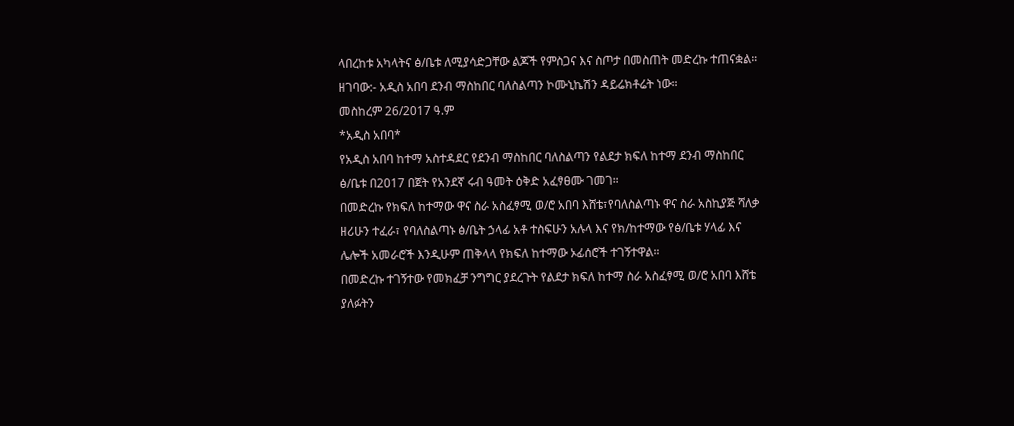ላበረከቱ አካላትና ፅ/ቤቱ ለሚያሳድጋቸው ልጆች የምስጋና እና ስጦታ በመስጠት መድረኩ ተጠናቋል።
ዘገባው:- አዲስ አበባ ደንብ ማስከበር ባለስልጣን ኮሙኒኬሽን ዳይሬክቶሬት ነው።
መስከረም 26/2017 ዓ.ም
*አዲስ አበባ*
የአዲስ አበባ ከተማ አስተዳደር የደንብ ማስከበር ባለስልጣን የልደታ ክፍለ ከተማ ደንብ ማስከበር ፅ/ቤቱ በ2017 በጀት የአንደኛ ሩብ ዓመት ዕቅድ አፈፃፀሙ ገመገ።
በመድረኩ የክፍለ ከተማው ዋና ስራ አስፈፃሚ ወ/ሮ አበባ እሸቴ፣የባለስልጣኑ ዋና ስራ አስኪያጅ ሻለቃ ዘሪሁን ተፈራ፣ የባለስልጣኑ ፅ/ቤት ኃላፊ አቶ ተስፍሁን አሉላ እና የክ/ከተማው የፅ/ቤቱ ሃላፊ እና ሌሎች አመራሮች እንዲሁም ጠቅላላ የክፍለ ከተማው ኦፊሰሮች ተገኝተዋል።
በመድረኩ ተገኝተው የመክፈቻ ንግግር ያደረጉት የልደታ ክፍለ ከተማ ስራ አስፈፃሚ ወ/ሮ አበባ እሸቴ ያለፉትን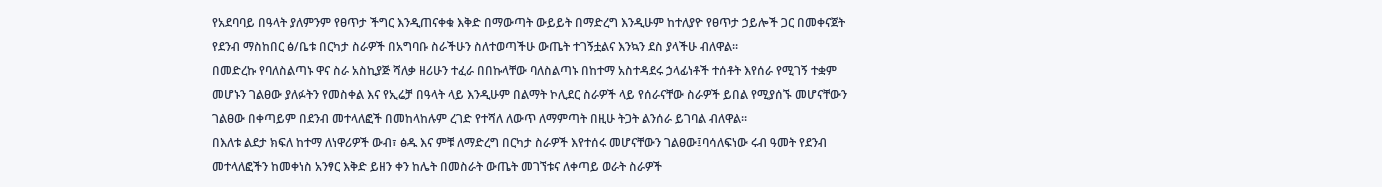የአደባባይ በዓላት ያለምንም የፀጥታ ችግር እንዲጠናቀቁ እቅድ በማውጣት ውይይት በማድረግ እንዲሁም ከተለያዮ የፀጥታ ኃይሎች ጋር በመቀናጀት የደንብ ማስከበር ፅ/ቤቱ በርካታ ስራዎች በአግባቡ ስራችሁን ስለተወጣችሁ ውጤት ተገኝቷልና እንኳን ደስ ያላችሁ ብለዋል።
በመድረኩ የባለስልጣኑ ዋና ስራ አስኪያጅ ሻለቃ ዘሪሁን ተፈራ በበኩላቸው ባለስልጣኑ በከተማ አስተዳደሩ ኃላፊነቶች ተሰቶት እየሰራ የሚገኝ ተቋም መሆኑን ገልፀው ያለፉትን የመስቀል እና የኢሬቻ በዓላት ላይ እንዲሁም በልማት ኮሊደር ስራዎች ላይ የሰራናቸው ስራዎች ይበል የሚያሰኙ መሆናቸውን ገልፀው በቀጣይም በደንብ መተላለፎች በመከላከሉም ረገድ የተሻለ ለውጥ ለማምጣት በዚሁ ትጋት ልንሰራ ይገባል ብለዋል።
በእለቱ ልደታ ክፍለ ከተማ ለነዋሪዎች ውብ፣ ፅዱ እና ምቹ ለማድረግ በርካታ ስራዎች እየተሰሩ መሆናቸውን ገልፀው፤ባሳለፍነው ሩብ ዓመት የደንብ መተላለፎችን ከመቀነስ አንፃር እቅድ ይዘን ቀን ከሌት በመስራት ውጤት መገኘቱና ለቀጣይ ወራት ስራዎች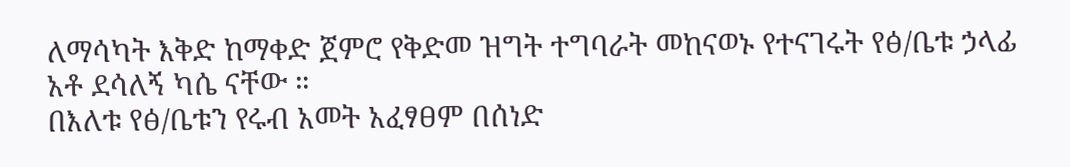ለማሳካት እቅድ ከማቀድ ጀምሮ የቅድመ ዝግት ተግባራት መከናወኑ የተናገሩት የፅ/ቤቱ ኃላፊ አቶ ደሳለኝ ካሴ ናቸው ።
በእለቱ የፅ/ቤቱን የሩብ አመት አፈፃፀም በሰነድ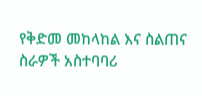የቅድመ መከላከል እና ስልጠና ስራዎች አስተባባሪ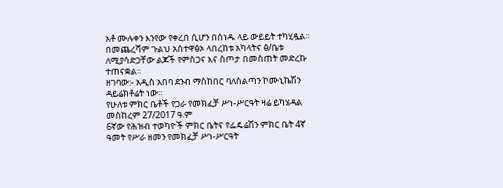አቶ ሙሉቀን እንየው የቀረበ ሲሆን በሰነዱ ላይ ውይይት ተካሂዷል።
በመጨረሻም ጉልህ አስተዋፅኦ ላበረከቱ አካላትና ፅ/ቤቱ ለሚያሳድጋቸው ልጆች የምስጋና እና ስጦታ በመስጠት መድረኩ ተጠናቋል።
ዘገባው:- አዲስ አበባ ደንብ ማስከበር ባለስልጣን ኮሙኒኬሽን ዳይሬክቶሬት ነው።
የሁለቱ ምክር ቤቶች የጋራ የመክፈቻ ሥነ-ሥርዓት ዛሬ ይካሄዳል
መስከረም 27/2017 ዓ.ም
6ኛው የሕዝብ ተወካዮች ምክር ቤትና የፌዴሬሽን ምክር ቤት 4ኛ ዓመት የሥራ ዘመን የመክፈቻ ሥነ-ሥርዓት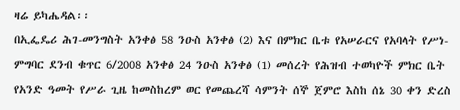ዛሬ ይካሔዳል፡፡
በኢፌዴሪ ሕገ-መንግስት አንቀፅ 58 ንዑስ አንቀፅ (2) እና በምክር ቤቱ የአሠራርና የአባላት የሥነ-ምግባር ደንብ ቁጥር 6/2008 አንቀፅ 24 ንዑስ አንቀፅ (1) መሰረት የሕዝብ ተወካዮች ምክር ቤት የአንድ ዓመት የሥራ ጊዜ ከመስከረም ወር የመጨረሻ ሳምንት ሰኞ ጀምሮ እስከ ሰኔ 30 ቀን ድረስ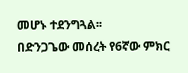መሆኑ ተደንግጓል፡፡
በድንጋጌው መሰረት የ6ኛው ምክር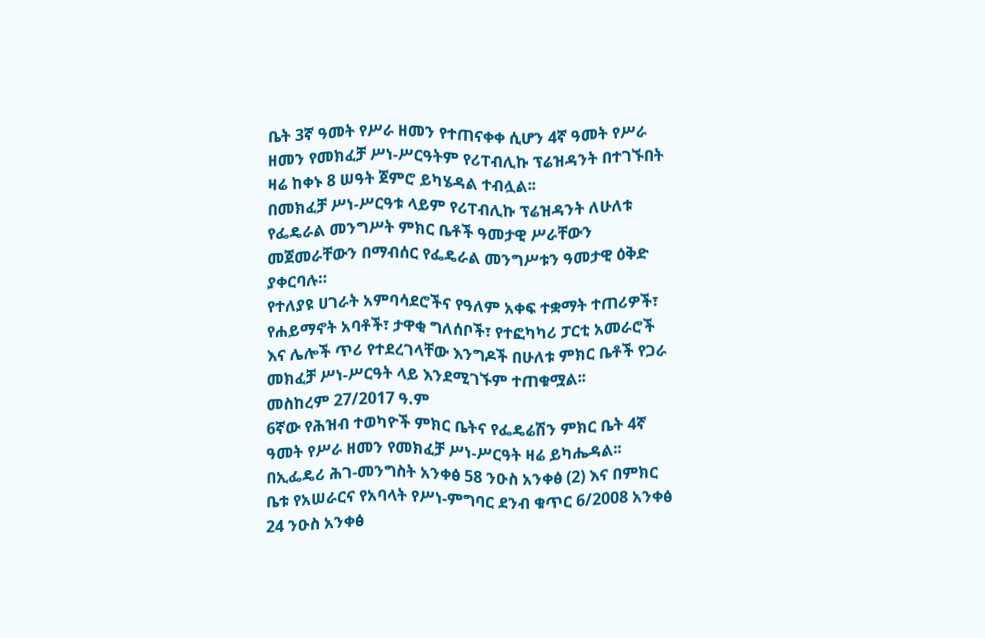ቤት 3ኛ ዓመት የሥራ ዘመን የተጠናቀቀ ሲሆን 4ኛ ዓመት የሥራ ዘመን የመክፈቻ ሥነ-ሥርዓትም የሪፐብሊኩ ፕሬዝዳንት በተገኙበት ዛሬ ከቀኑ 8 ሠዓት ጀምሮ ይካሄዳል ተብሏል፡፡
በመክፈቻ ሥነ-ሥርዓቱ ላይም የሪፐብሊኩ ፕሬዝዳንት ለሁለቱ የፌዴራል መንግሥት ምክር ቤቶች ዓመታዊ ሥራቸውን መጀመራቸውን በማብሰር የፌዴራል መንግሥቱን ዓመታዊ ዕቅድ ያቀርባሉ።
የተለያዩ ሀገራት አምባሳደሮችና የዓለም አቀፍ ተቋማት ተጠሪዎች፣ የሐይማኖት አባቶች፣ ታዋቂ ግለሰቦች፣ የተፎካካሪ ፓርቲ አመራሮች እና ሌሎች ጥሪ የተደረገላቸው እንግዶች በሁለቱ ምክር ቤቶች የጋራ መክፈቻ ሥነ-ሥርዓት ላይ እንደሚገኙም ተጠቁሟል፡፡
መስከረም 27/2017 ዓ.ም
6ኛው የሕዝብ ተወካዮች ምክር ቤትና የፌዴሬሽን ምክር ቤት 4ኛ ዓመት የሥራ ዘመን የመክፈቻ ሥነ-ሥርዓት ዛሬ ይካሔዳል፡፡
በኢፌዴሪ ሕገ-መንግስት አንቀፅ 58 ንዑስ አንቀፅ (2) እና በምክር ቤቱ የአሠራርና የአባላት የሥነ-ምግባር ደንብ ቁጥር 6/2008 አንቀፅ 24 ንዑስ አንቀፅ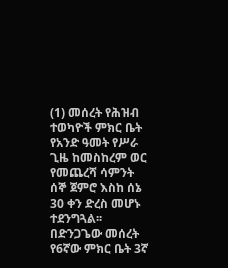(1) መሰረት የሕዝብ ተወካዮች ምክር ቤት የአንድ ዓመት የሥራ ጊዜ ከመስከረም ወር የመጨረሻ ሳምንት ሰኞ ጀምሮ እስከ ሰኔ 30 ቀን ድረስ መሆኑ ተደንግጓል፡፡
በድንጋጌው መሰረት የ6ኛው ምክር ቤት 3ኛ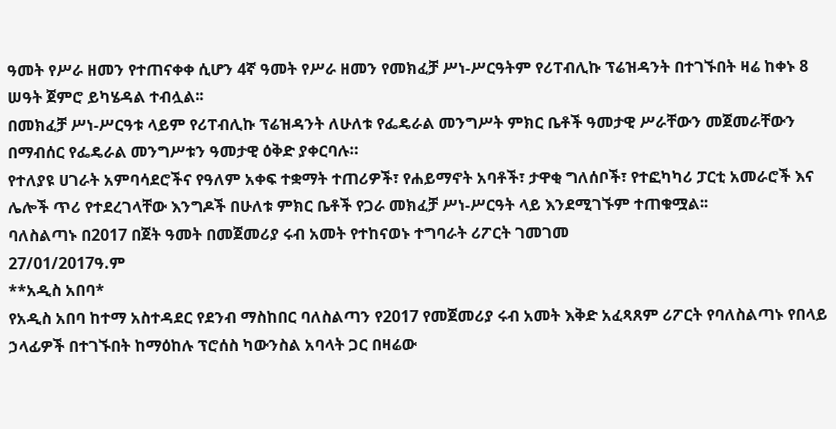ዓመት የሥራ ዘመን የተጠናቀቀ ሲሆን 4ኛ ዓመት የሥራ ዘመን የመክፈቻ ሥነ-ሥርዓትም የሪፐብሊኩ ፕሬዝዳንት በተገኙበት ዛሬ ከቀኑ 8 ሠዓት ጀምሮ ይካሄዳል ተብሏል፡፡
በመክፈቻ ሥነ-ሥርዓቱ ላይም የሪፐብሊኩ ፕሬዝዳንት ለሁለቱ የፌዴራል መንግሥት ምክር ቤቶች ዓመታዊ ሥራቸውን መጀመራቸውን በማብሰር የፌዴራል መንግሥቱን ዓመታዊ ዕቅድ ያቀርባሉ።
የተለያዩ ሀገራት አምባሳደሮችና የዓለም አቀፍ ተቋማት ተጠሪዎች፣ የሐይማኖት አባቶች፣ ታዋቂ ግለሰቦች፣ የተፎካካሪ ፓርቲ አመራሮች እና ሌሎች ጥሪ የተደረገላቸው እንግዶች በሁለቱ ምክር ቤቶች የጋራ መክፈቻ ሥነ-ሥርዓት ላይ እንደሚገኙም ተጠቁሟል፡፡
ባለስልጣኑ በ2017 በጀት ዓመት በመጀመሪያ ሩብ አመት የተከናወኑ ተግባራት ሪፖርት ገመገመ
27/01/2017ዓ.ም
**አዲስ አበባ*
የአዲስ አበባ ከተማ አስተዳደር የደንብ ማስከበር ባለስልጣን የ2017 የመጀመሪያ ሩብ አመት እቅድ አፈጻጸም ሪፖርት የባለስልጣኑ የበላይ ኃላፊዎች በተገኙበት ከማዕከሉ ፕሮሰስ ካውንስል አባላት ጋር በዛሬው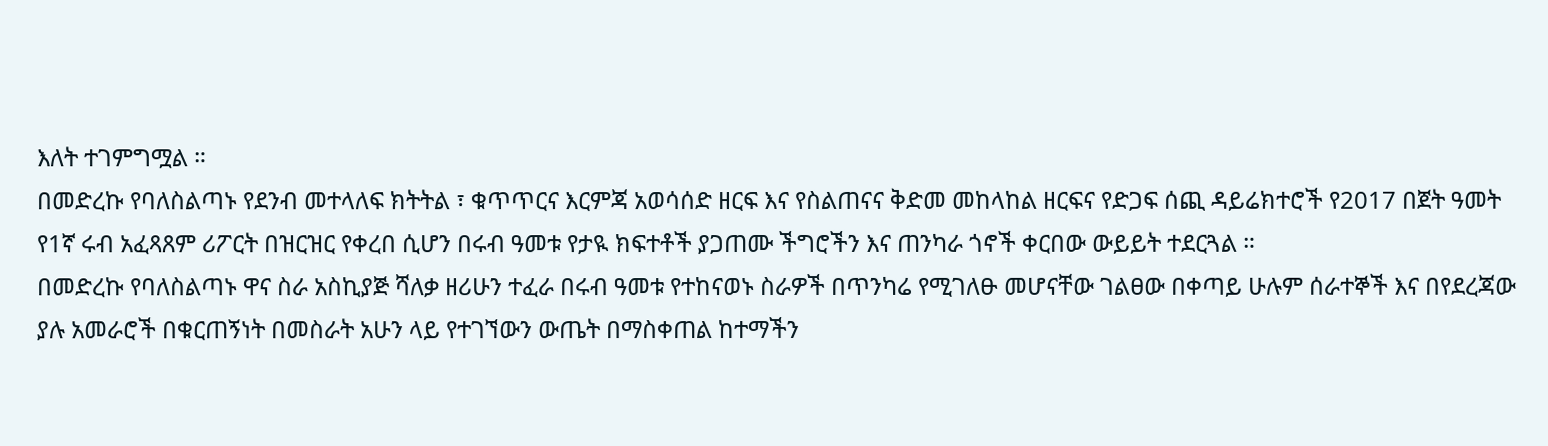እለት ተገምግሟል ።
በመድረኩ የባለስልጣኑ የደንብ መተላለፍ ክትትል ፣ ቁጥጥርና እርምጃ አወሳሰድ ዘርፍ እና የስልጠናና ቅድመ መከላከል ዘርፍና የድጋፍ ሰጪ ዳይሬክተሮች የ2017 በጀት ዓመት የ1ኛ ሩብ አፈጻጸም ሪፖርት በዝርዝር የቀረበ ሲሆን በሩብ ዓመቱ የታዪ ክፍተቶች ያጋጠሙ ችግሮችን እና ጠንካራ ጎኖች ቀርበው ውይይት ተደርጓል ።
በመድረኩ የባለስልጣኑ ዋና ስራ አስኪያጅ ሻለቃ ዘሪሁን ተፈራ በሩብ ዓመቱ የተከናወኑ ስራዎች በጥንካሬ የሚገለፁ መሆናቸው ገልፀው በቀጣይ ሁሉም ሰራተኞች እና በየደረጃው ያሉ አመራሮች በቁርጠኝነት በመስራት አሁን ላይ የተገኘውን ውጤት በማስቀጠል ከተማችን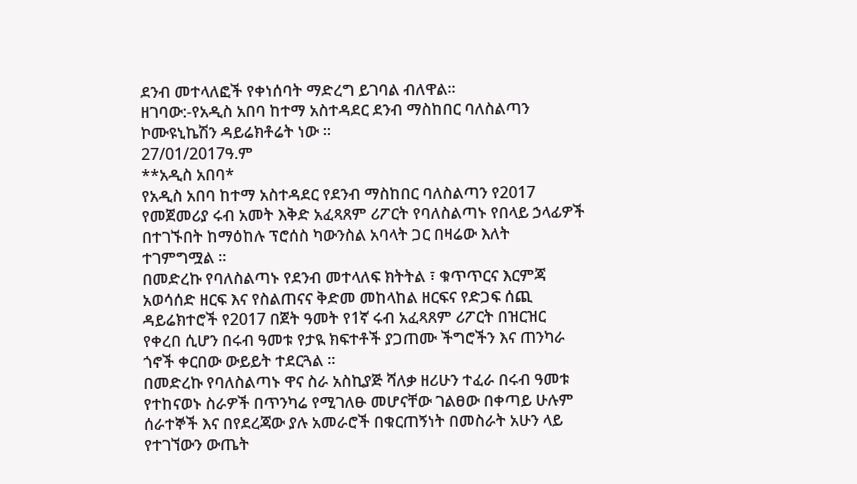ደንብ መተላለፎች የቀነሰባት ማድረግ ይገባል ብለዋል።
ዘገባው:-የአዲስ አበባ ከተማ አስተዳደር ደንብ ማስከበር ባለስልጣን ኮሙዩኒኬሽን ዳይሬክቶሬት ነው ።
27/01/2017ዓ.ም
**አዲስ አበባ*
የአዲስ አበባ ከተማ አስተዳደር የደንብ ማስከበር ባለስልጣን የ2017 የመጀመሪያ ሩብ አመት እቅድ አፈጻጸም ሪፖርት የባለስልጣኑ የበላይ ኃላፊዎች በተገኙበት ከማዕከሉ ፕሮሰስ ካውንስል አባላት ጋር በዛሬው እለት ተገምግሟል ።
በመድረኩ የባለስልጣኑ የደንብ መተላለፍ ክትትል ፣ ቁጥጥርና እርምጃ አወሳሰድ ዘርፍ እና የስልጠናና ቅድመ መከላከል ዘርፍና የድጋፍ ሰጪ ዳይሬክተሮች የ2017 በጀት ዓመት የ1ኛ ሩብ አፈጻጸም ሪፖርት በዝርዝር የቀረበ ሲሆን በሩብ ዓመቱ የታዪ ክፍተቶች ያጋጠሙ ችግሮችን እና ጠንካራ ጎኖች ቀርበው ውይይት ተደርጓል ።
በመድረኩ የባለስልጣኑ ዋና ስራ አስኪያጅ ሻለቃ ዘሪሁን ተፈራ በሩብ ዓመቱ የተከናወኑ ስራዎች በጥንካሬ የሚገለፁ መሆናቸው ገልፀው በቀጣይ ሁሉም ሰራተኞች እና በየደረጃው ያሉ አመራሮች በቁርጠኝነት በመስራት አሁን ላይ የተገኘውን ውጤት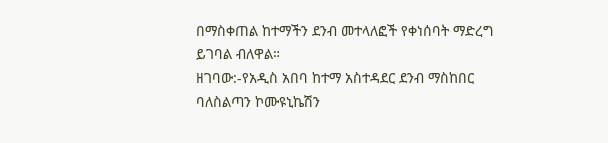በማስቀጠል ከተማችን ደንብ መተላለፎች የቀነሰባት ማድረግ ይገባል ብለዋል።
ዘገባው:-የአዲስ አበባ ከተማ አስተዳደር ደንብ ማስከበር ባለስልጣን ኮሙዩኒኬሽን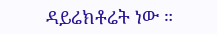ዳይሬክቶሬት ነው ።